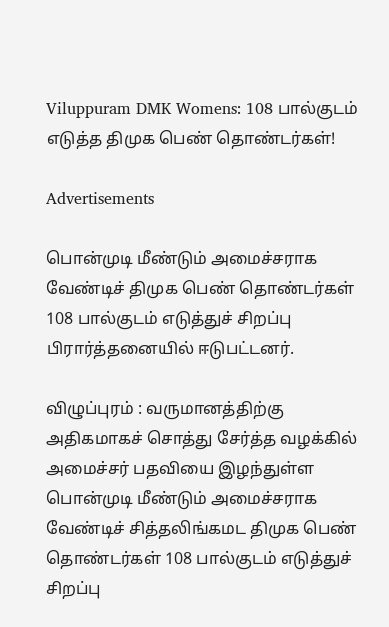Viluppuram DMK Womens: 108 பால்குடம் எடுத்த திமுக பெண் தொண்டர்கள்!

Advertisements

பொன்முடி மீண்டும் அமைச்சராக வேண்டிச் திமுக பெண் தொண்டர்கள் 108 பால்குடம் எடுத்துச் சிறப்பு பிரார்த்தனையில் ஈடுபட்டனர்.

விழுப்புரம் : வருமானத்திற்கு அதிகமாகச் சொத்து சேர்த்த வழக்கில் அமைச்சர் பதவியை இழந்துள்ள பொன்முடி மீண்டும் அமைச்சராக வேண்டிச் சித்தலிங்கமட திமுக பெண் தொண்டர்கள் 108 பால்குடம் எடுத்துச் சிறப்பு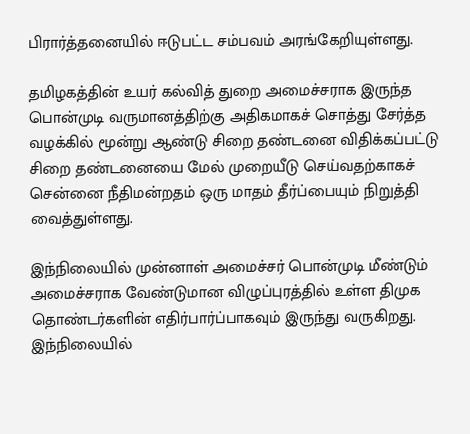பிரார்த்தனையில் ஈடுபட்ட சம்பவம் அரங்கேறியுள்ளது.

தமிழகத்தின் உயர் கல்வித் துறை அமைச்சராக இருந்த பொன்முடி வருமானத்திற்கு அதிகமாகச் சொத்து சேர்த்த வழக்கில் மூன்று ஆண்டு சிறை தண்டனை விதிக்கப்பட்டு சிறை தண்டனையை மேல் முறையீடு செய்வதற்காகச் சென்னை நீதிமன்றதம் ஒரு மாதம் தீர்ப்பையும் நிறுத்தி வைத்துள்ளது.

இந்நிலையில் முன்னாள் அமைச்சர் பொன்முடி மீண்டும் அமைச்சராக வேண்டுமான விழுப்புரத்தில் உள்ள திமுக தொண்டர்களின் எதிர்பார்ப்பாகவும் இருந்து வருகிறது. இந்நிலையில்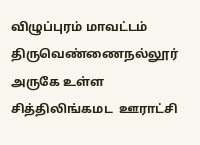விழுப்புரம் மாவட்டம் திருவெண்ணைநல்லூர் அருகே உள்ள சித்திலிங்கமட  ஊராட்சி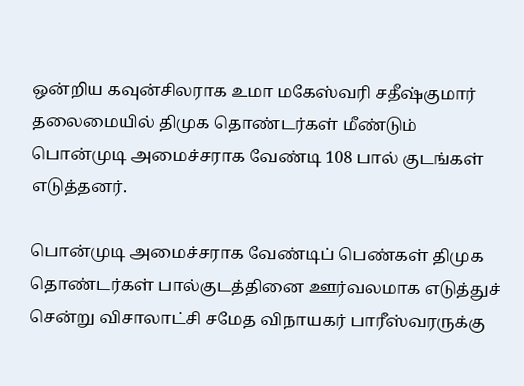ஒன்றிய கவுன்சிலராக உமா மகேஸ்வரி சதீஷ்குமார் தலைமையில் திமுக தொண்டர்கள் மீண்டும் பொன்முடி அமைச்சராக வேண்டி 108 பால் குடங்கள் எடுத்தனர்.

பொன்முடி அமைச்சராக வேண்டிப் பெண்கள் திமுக தொண்டர்கள் பால்குடத்தினை ஊர்வலமாக எடுத்துச் சென்று விசாலாட்சி சமேத விநாயகர் பாரீஸ்வரருக்கு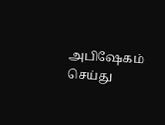அபிஷேகம் செய்து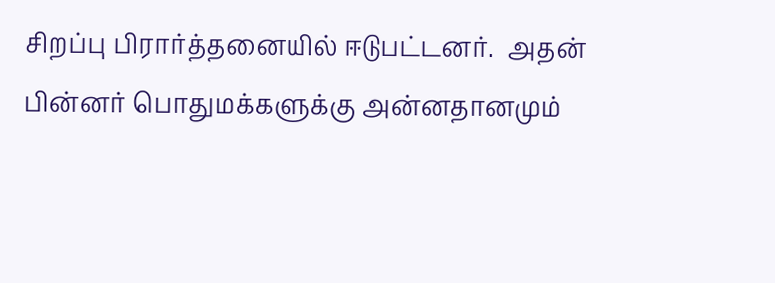சிறப்பு பிரார்த்தனையில் ஈடுபட்டனர்.  அதன் பின்னர் பொதுமக்களுக்கு அன்னதானமும்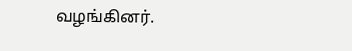வழங்கினர்.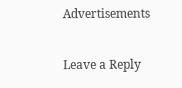Advertisements

Leave a Reply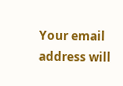Your email address will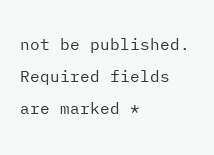not be published. Required fields are marked *